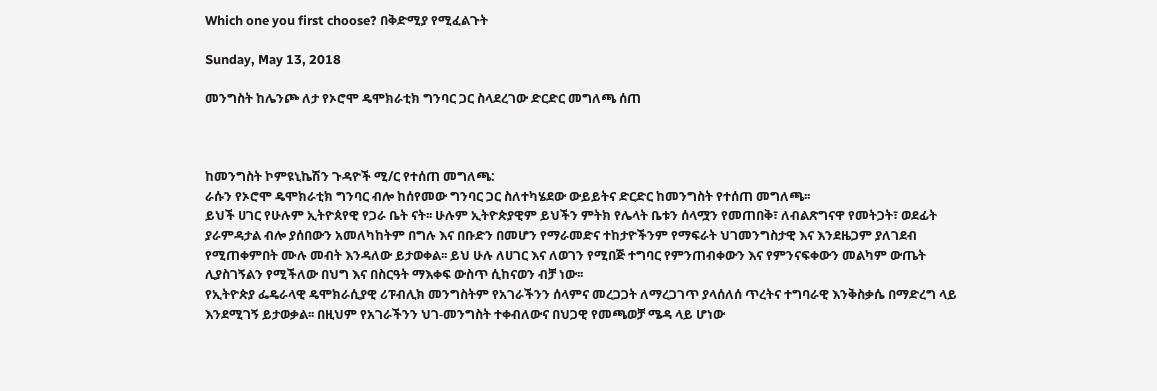Which one you first choose? በቅድሚያ የሚፈልጉት

Sunday, May 13, 2018

መንግስት ከሌንጮ ለታ የኦሮሞ ዴሞክራቲክ ግንባር ጋር ስላደረገው ድርድር መግለጫ ሰጠ



ከመንግስት ኮምዩኒኬሽን ጉዳዮች ሚ/ር የተሰጠ መግለጫ:
ራሱን የኦሮሞ ዴሞክራቲክ ግንባር ብሎ ከሰየመው ግንባር ጋር ስለተካሄደው ውይይትና ድርድር ከመንግስት የተሰጠ መግለጫ፡፡
ይህች ሀገር የሁሉም ኢትዮጰየዊ የጋራ ቤት ናት፡፡ ሁሉም ኢትዮጵያዊም ይህችን ምትክ የሌላት ቤቱን ሰላሟን የመጠበቅ፣ ለብልጽግናዋ የመትጋት፣ ወደፊት ያራምዳታል ብሎ ያሰበውን አመለካከትም በግሉ እና በቡድን በመሆን የማራመድና ተከታዮችንም የማፍራት ህገመንግስታዊ እና እንደዜጋም ያለገደብ የሚጠቀምበት ሙሉ መብት እንዳለው ይታወቀል፡፡ ይህ ሁሉ ለሀገር እና ለወገን የሚበጅ ተግባር የምንጠብቀውን እና የምንናፍቀውን መልካም ውጤት ሊያስገኝልን የሚችለው በህግ እና በስርዓት ማእቀፍ ውስጥ ሲከናወን ብቻ ነው፡፡
የኢትዮጵያ ፌዴራላዊ ዴሞክራሲያዊ ሪፑብሊክ መንግስትም የአገራችንን ሰላምና መረጋጋት ለማረጋገጥ ያላሰለሰ ጥረትና ተግባራዊ እንቅስቃሴ በማድረግ ላይ እንደሚገኝ ይታወቃል፡፡ በዚህም የአገራችንን ህገ-መንግስት ተቀብለውና በህጋዊ የመጫወቻ ሜዳ ላይ ሆነው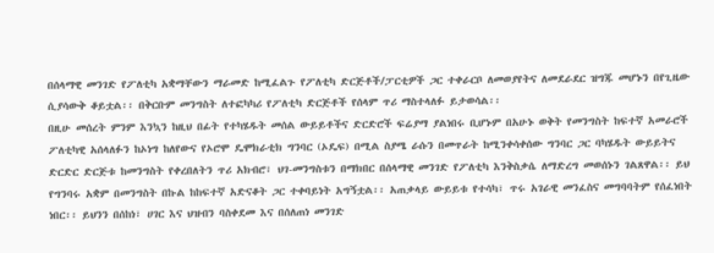በሰላማዊ መንገድ የፖለቲካ አቋማቸውን ማራመድ ከሚፈልጉ የፖለቲካ ድርጅቶች/ፓርቲዎች ጋር ተቀራርቦ ለመወያየትና ለመደራደር ዝግጁ መሆኑን በየጊዜው ሲያሳውቅ ቆይቷል፡፡ በቅርቡም መንግስት ለተፎካካሪ የፖለቲካ ድርጅቶች የሰላም ጥሪ ማስተላለፉ ይታወሳል፡፡
በዚሁ መሰረት ምንም እንኳን ከዚህ በፊት የተካሄዱት መሰል ውይይቶችና ድርድሮች ፍሬያማ ያልነበሩ ቢሆኑም በአሁኑ ወቅት የመንግስት ከፍተኛ አመራሮች ፖለቲካዊ አሰላለፉን ከኦነግ ከለየውና የኦሮሞ ዴሞክራቲክ ግንባር (ኦዴፍ) በሚል ስያሜ ራሱን በመጥራት ከሚንቀሳቀሰው ግንባር ጋር ባካሄዱት ውይይትና ድርድር ድርጅቱ ከመንግስት የቀረበለትን ጥሪ አክብሮ፣ ህገ-መንግስቱን በማክበር በሰላማዊ መንገድ የፖለቲካ እንቅስቃሴ ለማድረግ መወሰኑን ገልጸዋል፡፡ ይህ የግንባሩ አቋም በመንግስት በኩል ከከፍተኛ አድናቆት ጋር ተቀባይነት አግኝቷል፡፡ አጠቃላይ ውይይቱ የተሳካ፣ ጥሩ አገራዊ መንፈስና መግባባትም የሰፈነበት ነበር፡፡ ይህንን በሰከነ፣ ሀገር እና ህዝብን ባስቀደመ እና በሰለጠነ መንገድ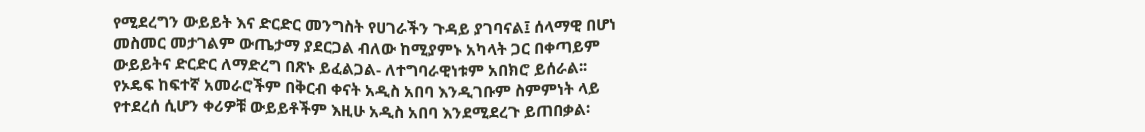የሚደረግን ውይይት እና ድርድር መንግስት የሀገራችን ጉዳይ ያገባናል፤ ሰላማዊ በሆነ መስመር መታገልም ውጤታማ ያደርጋል ብለው ከሚያምኑ አካላት ጋር በቀጣይም ውይይትና ድርድር ለማድረግ በጽኑ ይፈልጋል- ለተግባራዊነቱም አበክሮ ይሰራል፡፡
የኦዴፍ ከፍተኛ አመራሮችም በቅርብ ቀናት አዲስ አበባ እንዲገቡም ስምምነት ላይ የተደረሰ ሲሆን ቀሪዎቹ ውይይቶችም እዚሁ አዲስ አበባ እንደሚደረጉ ይጠበቃል፡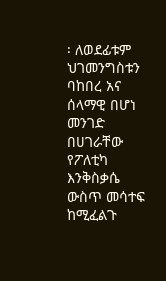፡ ለወደፊቱም ህገመንግስቱን ባከበረ አና ሰላማዊ በሆነ መንገድ በሀገራቸው የፖለቲካ እንቅስቃሴ ውስጥ መሳተፍ ከሚፈልጉ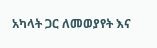አካላት ጋር ለመወያየት እና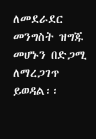ለመደራደር መንግስት ዝግጁ መሆኑን በድጋሚ ለማረጋገጥ ይወዳል፡፡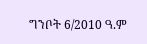ግንቦት 6/2010 ዓ.ም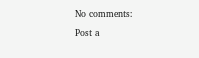No comments:

Post a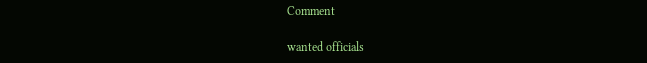Comment

wanted officials